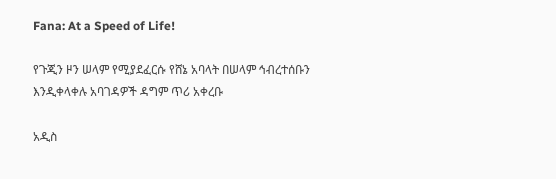Fana: At a Speed of Life!

የጉጂን ዞን ሠላም የሚያደፈርሱ የሸኔ አባላት በሠላም ኅብረተሰቡን እንዲቀላቀሉ አባገዳዎች ዳግም ጥሪ አቀረቡ

አዲስ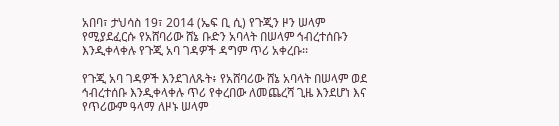አበባ፣ ታህሳስ 19፣ 2014 (ኤፍ ቢ ሲ) የጉጂን ዞን ሠላም የሚያደፈርሱ የአሸባሪው ሸኔ ቡድን አባላት በሠላም ኅብረተሰቡን እንዲቀላቀሉ የጉጂ አባ ገዳዎች ዳግም ጥሪ አቀረቡ፡፡

የጉጂ አባ ገዳዎች እንደገለጹት፥ የአሸባሪው ሸኔ አባላት በሠላም ወደ ኅብረተሰቡ እንዲቀላቀሉ ጥሪ የቀረበው ለመጨረሻ ጊዜ እንደሆነ እና የጥሪውም ዓላማ ለዞኑ ሠላም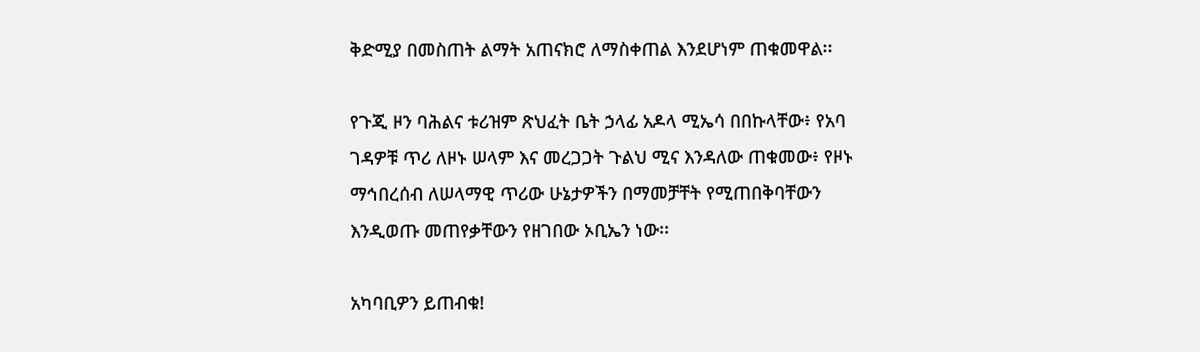ቅድሚያ በመስጠት ልማት አጠናክሮ ለማስቀጠል እንደሆነም ጠቁመዋል፡፡

የጉጂ ዞን ባሕልና ቱሪዝም ጽህፈት ቤት ኃላፊ አዶላ ሚኤሳ በበኩላቸው፥ የአባ ገዳዎቹ ጥሪ ለዞኑ ሠላም እና መረጋጋት ጉልህ ሚና እንዳለው ጠቁመው፥ የዞኑ ማኅበረሰብ ለሠላማዊ ጥሪው ሁኔታዎችን በማመቻቸት የሚጠበቅባቸውን እንዲወጡ መጠየቃቸውን የዘገበው ኦቢኤን ነው፡፡

አካባቢዎን ይጠብቁ!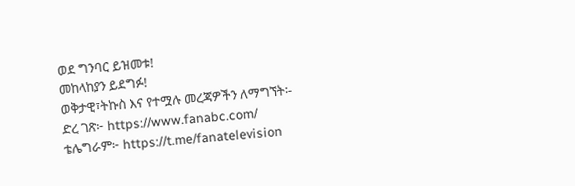ወደ ግንባር ይዝመቱ!
መከላከያን ይደግፉ!
ወቅታዊ፣ትኩስ እና የተሟሉ መረጃዎችን ለማግኘት፡-
ድረ ገጽ፦ https://www.fanabc.com/
ቴሌግራም፦ https://t.me/fanatelevision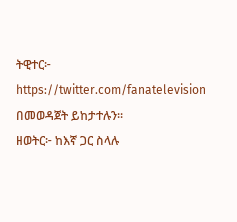ትዊተር፦ https://twitter.com/fanatelevision በመወዳጀት ይከታተሉን፡፡
ዘወትር፦ ከእኛ ጋር ስላሉ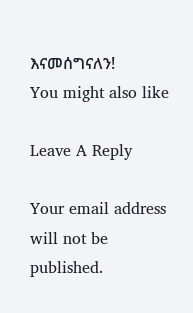እናመሰግናለን!
You might also like

Leave A Reply

Your email address will not be published.